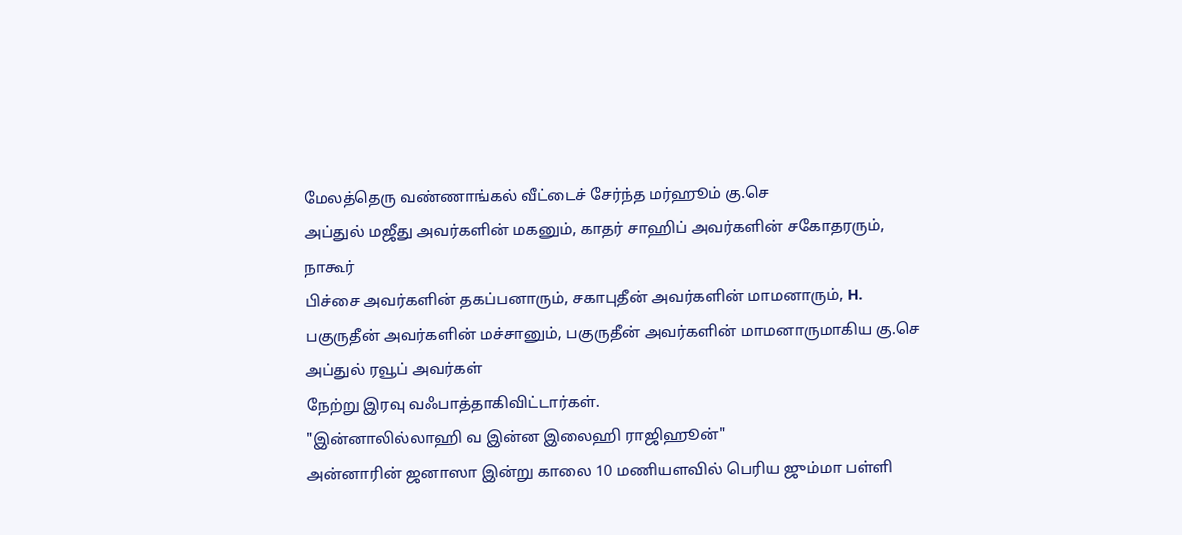மேலத்தெரு வண்ணாங்கல் வீட்டைச் சேர்ந்த மர்ஹூம் கு.செ
அப்துல் மஜீது அவர்களின் மகனும், காதர் சாஹிப் அவர்களின் சகோதரரும், நாகூர்
பிச்சை அவர்களின் தகப்பனாரும், சகாபுதீன் அவர்களின் மாமனாரும், H.
பகுருதீன் அவர்களின் மச்சானும், பகுருதீன் அவர்களின் மாமனாருமாகிய கு.செ அப்துல் ரவூப் அவர்கள்
நேற்று இரவு வஃபாத்தாகிவிட்டார்கள்.
"இன்னாலில்லாஹி வ இன்ன இலைஹி ராஜிஹூன்"
அன்னாரின் ஜனாஸா இன்று காலை 10 மணியளவில் பெரிய ஜும்மா பள்ளி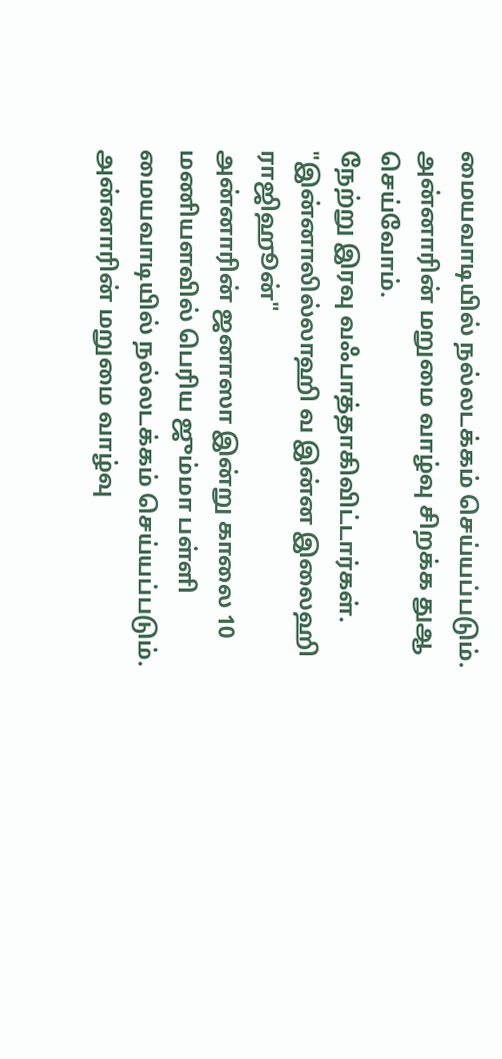மையவாடியில் நல்லடக்கம் செய்யப்படும்.
அன்னாரின் மறுமை வாழ்வு சிறக்க துஆ செய்வோம்.
நேற்று இரவு வஃபாத்தாகிவிட்டார்கள்.
"இன்னாலில்லாஹி வ இன்ன இலைஹி ராஜிஹூன்"
அன்னாரின் ஜனாஸா இன்று காலை 10 மணியளவில் பெரிய ஜும்மா பள்ளி மையவாடியில் நல்லடக்கம் செய்யப்படும்.
அன்னாரின் மறுமை வாழ்வு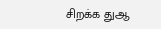சிறக்க துஆ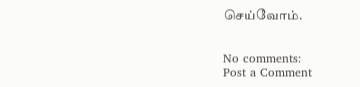செய்வோம்.


No comments:
Post a Comment